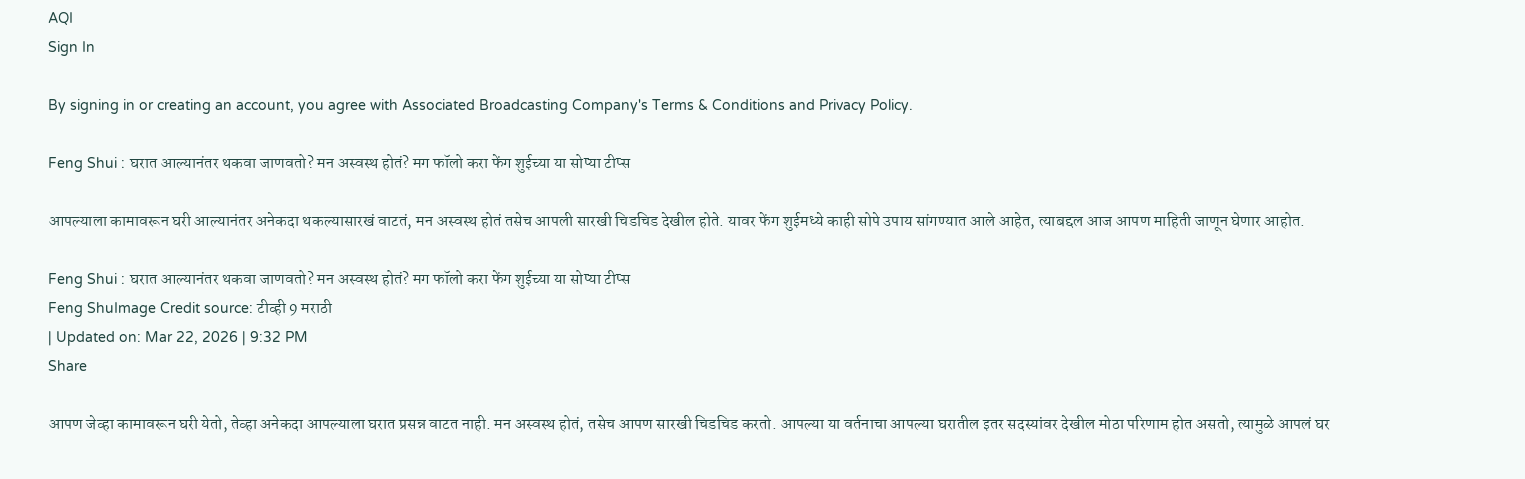AQI
Sign In

By signing in or creating an account, you agree with Associated Broadcasting Company's Terms & Conditions and Privacy Policy.

Feng Shui : घरात आल्यानंतर थकवा जाणवतो? मन अस्वस्थ होतं? मग फॉलो करा फेंग शुईच्या या सोप्या टीप्स

आपल्याला कामावरून घरी आल्यानंतर अनेकदा थकल्यासारखं वाटतं, मन अस्वस्थ होतं तसेच आपली सारखी चिडचिड देखील होते. यावर फेंग शुईमध्ये काही सोपे उपाय सांगण्यात आले आहेत, त्याबद्दल आज आपण माहिती जाणून घेणार आहोत.

Feng Shui : घरात आल्यानंतर थकवा जाणवतो? मन अस्वस्थ होतं? मग फॉलो करा फेंग शुईच्या या सोप्या टीप्स
Feng ShuImage Credit source: टीव्ही 9 मराठी
| Updated on: Mar 22, 2026 | 9:32 PM
Share

आपण जेव्हा कामावरून घरी येतो, तेव्हा अनेकदा आपल्याला घरात प्रसन्न वाटत नाही. मन अस्वस्थ होतं, तसेच आपण सारखी चिडचिड करतो. आपल्या या वर्तनाचा आपल्या घरातील इतर सदस्यांवर देखील मोठा परिणाम होत असतो, त्यामुळे आपलं घर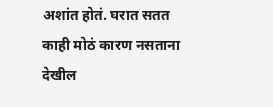अशांत होतं. घरात सतत काही मोठं कारण नसताना देखील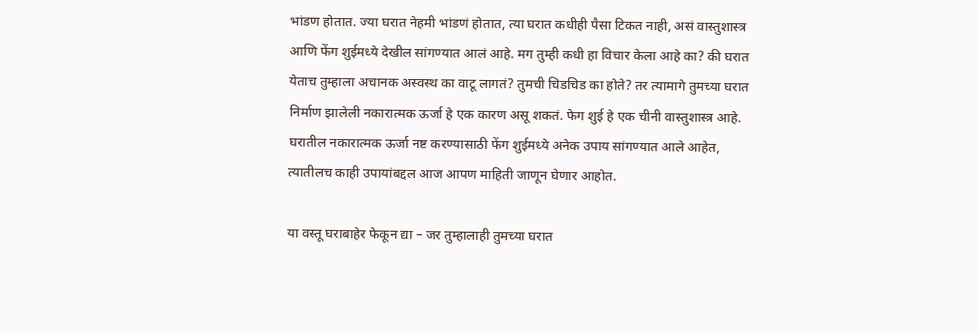भांडण होतात. ज्या घरात नेहमी भांडणं होतात, त्या घरात कधीही पैसा टिकत नाही, असं वास्तुशास्त्र आणि फेंग शुईमध्ये देखील सांगण्यात आलं आहे. मग तुम्ही कधी हा विचार केला आहे का? की घरात येताच तुम्हाला अचानक अस्वस्थ का वाटू लागतं? तुमची चिडचिड का होते? तर त्यामागे तुमच्या घरात निर्माण झालेली नकारात्मक ऊर्जा हे एक कारण असू शकतं. फेग शुई हे एक चीनी वास्तुशास्त्र आहे. घरातील नकारात्मक ऊर्जा नष्ट करण्यासाठी फेंग शुईमध्ये अनेक उपाय सांगण्यात आले आहेत, त्यातीलच काही उपायांबद्दल आज आपण माहिती जाणून घेणार आहोत.

या वस्तू घराबाहेर फेकून द्या – जर तुम्हालाही तुमच्या घरात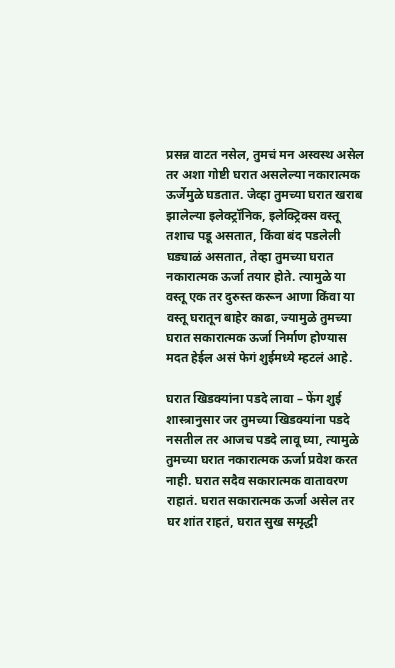प्रसन्न वाटत नसेल, तुमचं मन अस्वस्थ असेल तर अशा गोष्टी घरात असलेल्या नकारात्मक ऊर्जेमुळे घडतात. जेव्हा तुमच्या घरात खराब झालेल्या इलेक्ट्रॉनिक, इलेक्ट्रिक्स वस्तू तशाच पडू असतात, किंवा बंद पडलेली घड्याळं असतात, तेव्हा तुमच्या घरात नकारात्मक ऊर्जा तयार होते. त्यामुळे या वस्तू एक तर दुरुस्त करून आणा किंवा या वस्तू घरातून बाहेर काढा, ज्यामुळे तुमच्या घरात सकारात्मक ऊर्जा निर्माण होण्यास मदत हेईल असं फेगं शुईमध्ये म्हटलं आहे.

घरात खिडक्यांना पडदे लावा – फेंग शुई शास्त्रानुसार जर तुमच्या खिडक्यांना पडदे नसतील तर आजच पडदे लावू घ्या, त्यामुळे तुमच्या घरात नकारात्मक ऊर्जा प्रवेश करत नाही. घरात सदैव सकारात्मक वातावरण राहातं. घरात सकारात्मक ऊर्जा असेल तर घर शांत राहतं, घरात सुख समृद्धी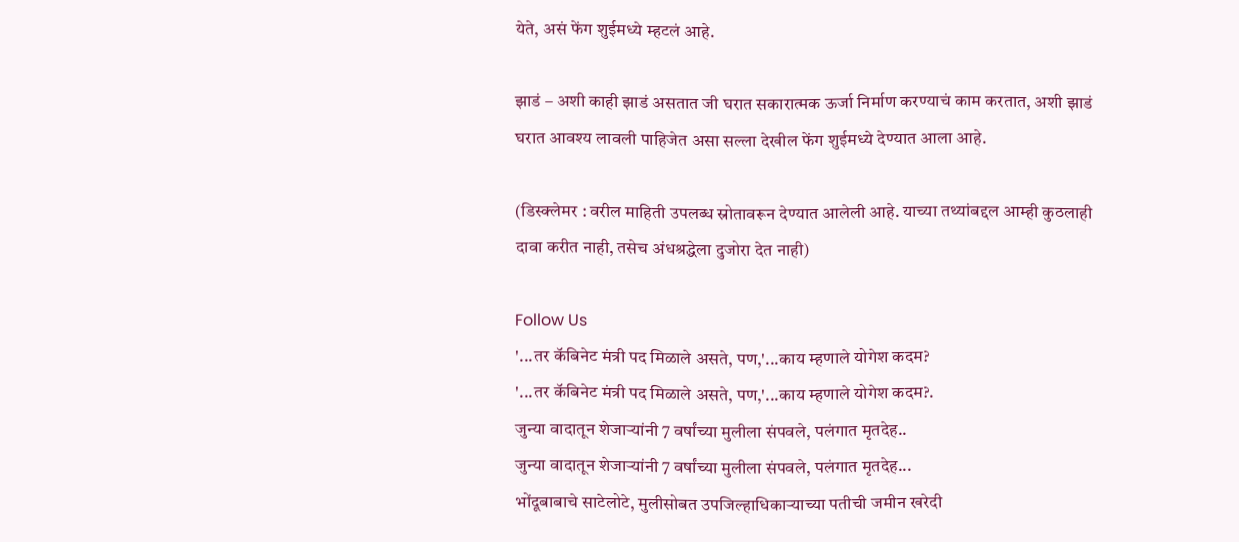येते, असं फेंग शुईमध्ये म्हटलं आहे.

झाडं – अशी काही झाडं असतात जी घरात सकारात्मक ऊर्जा निर्माण करण्याचं काम करतात, अशी झाडं घरात आवश्य लावली पाहिजेत असा सल्ला देखील फेंग शुईमध्ये देण्यात आला आहे.

(डिस्क्लेमर : वरील माहिती उपलब्ध स्रोतावरून देण्यात आलेली आहे. याच्या तथ्यांबद्दल आम्ही कुठलाही दावा करीत नाही, तसेच अंधश्रद्धेला दुजोरा देत नाही)

Follow Us
'...तर कॅबिनेट मंत्री पद मिळाले असते, पण,'...काय म्हणाले योगेश कदम?
'...तर कॅबिनेट मंत्री पद मिळाले असते, पण,'...काय म्हणाले योगेश कदम?.
जुन्या वादातून शेजाऱ्यांनी 7 वर्षांच्या मुलीला संपवले, पलंगात मृतदेह..
जुन्या वादातून शेजाऱ्यांनी 7 वर्षांच्या मुलीला संपवले, पलंगात मृतदेह...
भोंदूबाबाचे साटेलोटे, मुलीसोबत उपजिल्हाधिकाऱ्याच्या पतीची जमीन खरेदी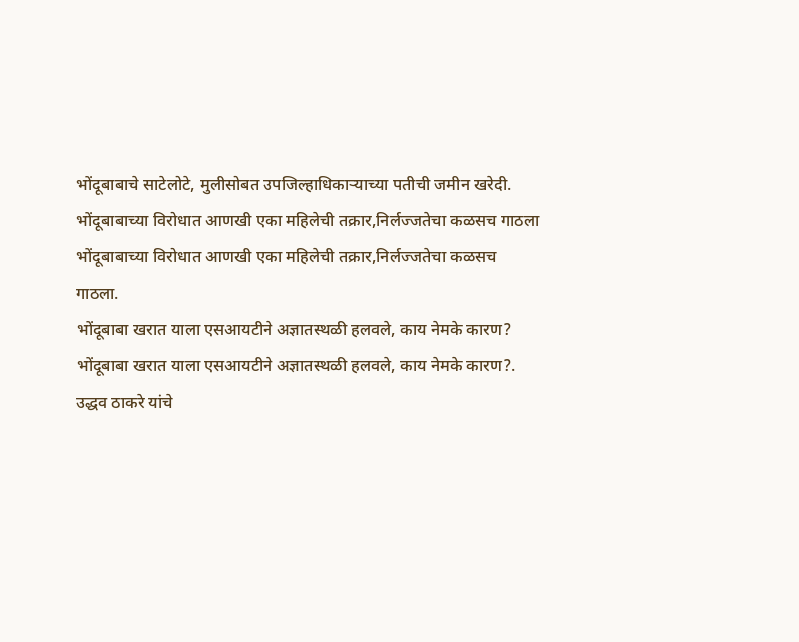भोंदूबाबाचे साटेलोटे, मुलीसोबत उपजिल्हाधिकाऱ्याच्या पतीची जमीन खरेदी.
भोंदूबाबाच्या विरोधात आणखी एका महिलेची तक्रार,निर्लज्जतेचा कळसच गाठला
भोंदूबाबाच्या विरोधात आणखी एका महिलेची तक्रार,निर्लज्जतेचा कळसच गाठला.
भोंदूबाबा खरात याला एसआयटीने अज्ञातस्थळी हलवले, काय नेमके कारण?
भोंदूबाबा खरात याला एसआयटीने अज्ञातस्थळी हलवले, काय नेमके कारण?.
उद्धव ठाकरे यांचे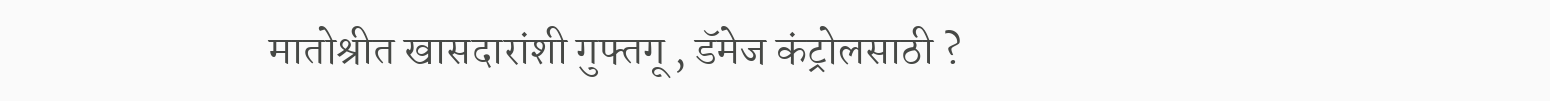मातोश्रीत खासदारांशी गुफ्तगू , डॅमेज कंट्रोलसाठी ?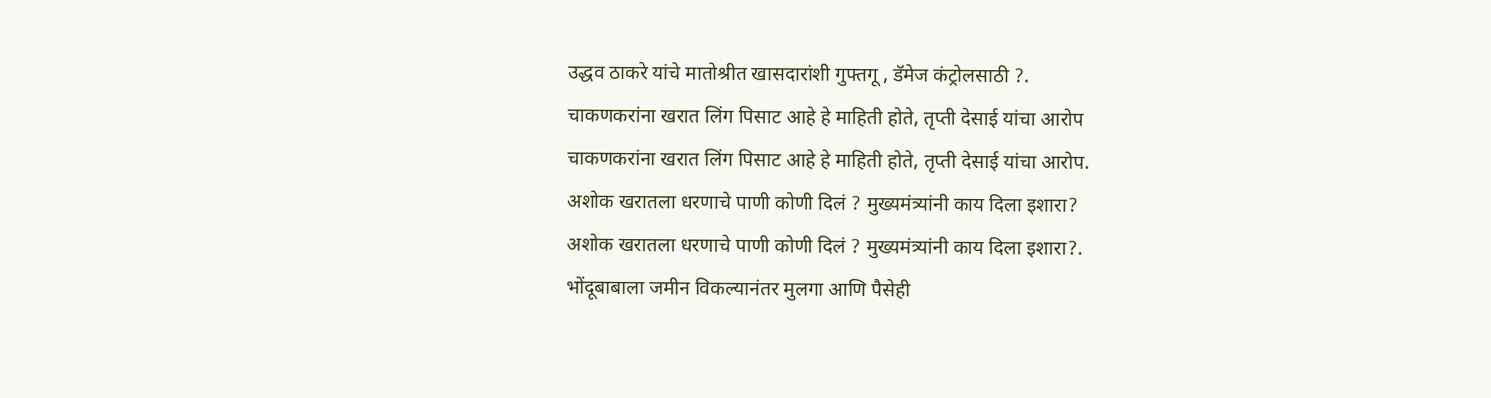उद्धव ठाकरे यांचे मातोश्रीत खासदारांशी गुफ्तगू , डॅमेज कंट्रोलसाठी ?.
चाकणकरांना खरात लिंग पिसाट आहे हे माहिती होते, तृप्ती देसाई यांचा आरोप
चाकणकरांना खरात लिंग पिसाट आहे हे माहिती होते, तृप्ती देसाई यांचा आरोप.
अशोक खरातला धरणाचे पाणी कोणी दिलं ? मुख्यमंत्र्यांनी काय दिला इशारा?
अशोक खरातला धरणाचे पाणी कोणी दिलं ? मुख्यमंत्र्यांनी काय दिला इशारा?.
भोंदूबाबाला जमीन विकल्यानंतर मुलगा आणि पैसेही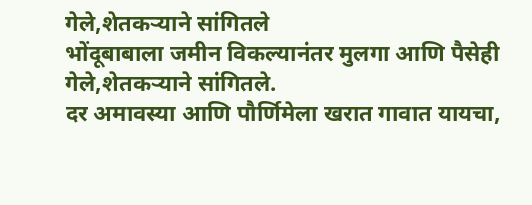गेले,शेतकऱ्याने सांगितले
भोंदूबाबाला जमीन विकल्यानंतर मुलगा आणि पैसेही गेले,शेतकऱ्याने सांगितले.
दर अमावस्या आणि पौर्णिमेला खरात गावात यायचा,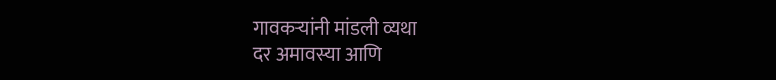गावकऱ्यांनी मांडली व्यथा
दर अमावस्या आणि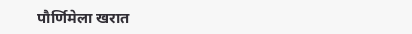पौर्णिमेला खरात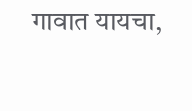गावात यायचा,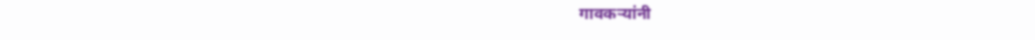गावकऱ्यांनी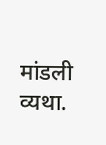मांडली व्यथा.